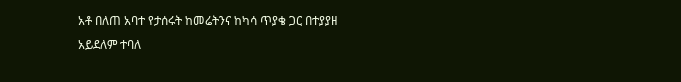አቶ በለጠ አባተ የታሰሩት ከመሬትንና ከካሳ ጥያቄ ጋር በተያያዘ አይደለም ተባለ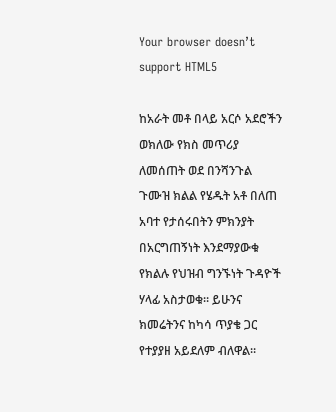Your browser doesn’t support HTML5

ከአራት መቶ በላይ አርሶ አደሮችን ወክለው የክስ መጥሪያ ለመሰጠት ወደ በንሻንጉል ጉሙዝ ክልል የሄዱት አቶ በለጠ አባተ የታሰሩበትን ምክንያት በአርግጠኝነት እንደማያውቁ የክልሉ የህዝብ ግንኙነት ጉዳዮች ሃላፊ አስታወቁ። ይሁንና ክመሬትንና ከካሳ ጥያቄ ጋር የተያያዘ አይደለም ብለዋል።